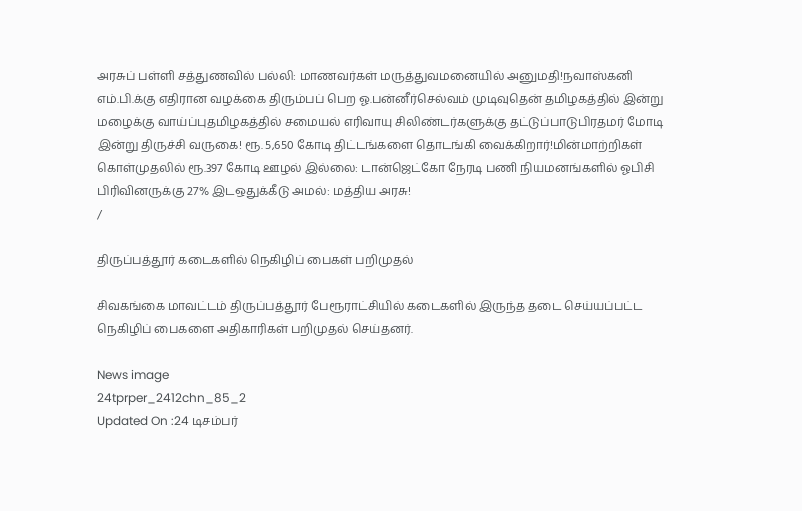அரசுப் பள்ளி சத்துணவில் பல்லி: மாணவர்கள் மருத்துவமனையில் அனுமதி!நவாஸ்கனி எம்.பி.க்கு எதிரான வழக்கை திரும்பப் பெற ஓ.பன்னீர்செல்வம் முடிவுதென் தமிழகத்தில் இன்று மழைக்கு வாய்ப்புதமிழகத்தில் சமையல் எரிவாயு சிலிண்டர்களுக்கு தட்டுப்பாடுபிரதமர் மோடி இன்று திருச்சி வருகை! ரூ. 5,650 கோடி திட்டங்களை தொடங்கி வைக்கிறார்!மின்மாற்றிகள் கொள்முதலில் ரூ.397 கோடி ஊழல் இல்லை: டான்ஜெட்கோ நேரடி பணி நியமனங்களில் ஓபிசி பிரிவினருக்கு 27% இடஒதுக்கீடு அமல்: மத்திய அரசு!
/

திருப்பத்தூர் கடைகளில் நெகிழிப் பைகள் பறிமுதல்

சிவகங்கை மாவட்டம் திருப்பத்தூர் பேரூராட்சியில் கடைகளில் இருந்த தடை செய்யப்பட்ட நெகிழிப் பைகளை அதிகாரிகள் பறிமுதல் செய்தனர்.

News image
24tprper_2412chn_85_2
Updated On :24 டிசம்பர்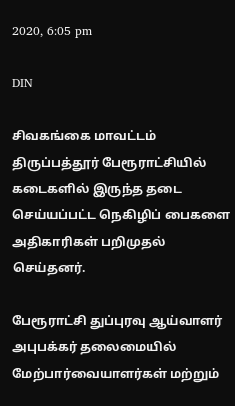2020, 6:05 pm

DIN

சிவகங்கை மாவட்டம் திருப்பத்தூர் பேரூராட்சியில் கடைகளில் இருந்த தடை செய்யப்பட்ட நெகிழிப் பைகளை அதிகாரிகள் பறிமுதல் செய்தனர்.

பேரூராட்சி துப்புரவு ஆய்வாளர் அபுபக்கர் தலைமையில் மேற்பார்வையாளர்கள் மற்றும்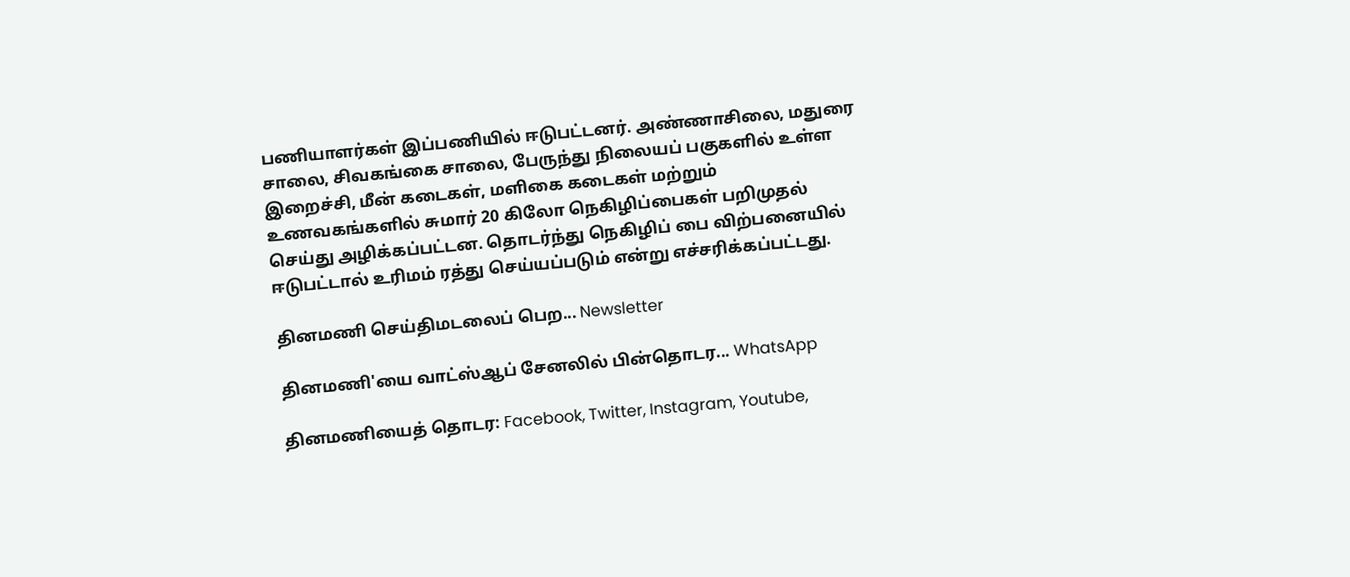பணியாளர்கள் இப்பணியில் ஈடுபட்டனர். அண்ணாசிலை, மதுரை சாலை, சிவகங்கை சாலை, பேருந்து நிலையப் பகுகளில் உள்ள இறைச்சி, மீன் கடைகள், மளிகை கடைகள் மற்றும் உணவகங்களில் சுமார் 20 கிலோ நெகிழிப்பைகள் பறிமுதல் செய்து அழிக்கப்பட்டன. தொடர்ந்து நெகிழிப் பை விற்பனையில் ஈடுபட்டால் உரிமம் ரத்து செய்யப்படும் என்று எச்சரிக்கப்பட்டது.

தினமணி செய்திமடலைப் பெற... Newsletter

தினமணி'யை வாட்ஸ்ஆப் சேனலில் பின்தொடர... WhatsApp

தினமணியைத் தொடர: Facebook, Twitter, Instagram, Youtube,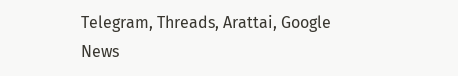Telegram, Threads, Arattai, Google News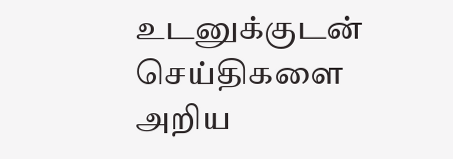உடனுக்குடன் செய்திகளை அறிய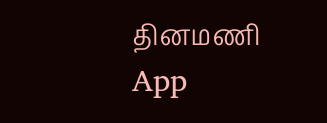தினமணி App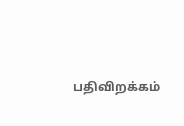பதிவிறக்கம்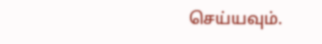செய்யவும்.